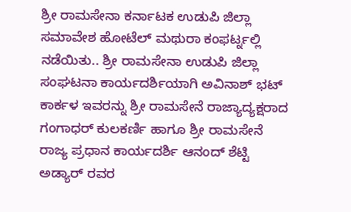ಶ್ರೀ ರಾಮಸೇನಾ ಕರ್ನಾಟಕ ಉಡುಪಿ ಜಿಲ್ಲಾ ಸಮಾವೇಶ ಹೋಟೆಲ್ ಮಥುರಾ ಕಂಫರ್ಟ್ನಲ್ಲಿ ನಡೆಯಿತು.. ಶ್ರೀ ರಾಮಸೇನಾ ಉಡುಪಿ ಜಿಲ್ಲಾ ಸಂಘಟನಾ ಕಾರ್ಯದರ್ಶಿಯಾಗಿ ಅವಿನಾಶ್ ಭಟ್ ಕಾರ್ಕಳ ಇವರನ್ನು ಶ್ರೀ ರಾಮಸೇನೆ ರಾಜ್ಯಾದ್ಯಕ್ಷರಾದ ಗಂಗಾಧರ್ ಕುಲಕರ್ಣಿ ಹಾಗೂ ಶ್ರೀ ರಾಮಸೇನೆ ರಾಜ್ಯ ಪ್ರಧಾನ ಕಾರ್ಯದರ್ಶಿ ಆನಂದ್ ಶೆಟ್ಟಿ ಅಡ್ಯಾರ್ ರವರ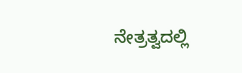ನೇತ್ರತ್ವದಲ್ಲಿ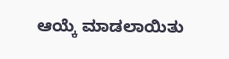ಆಯ್ಕೆ ಮಾಡಲಾಯಿತು